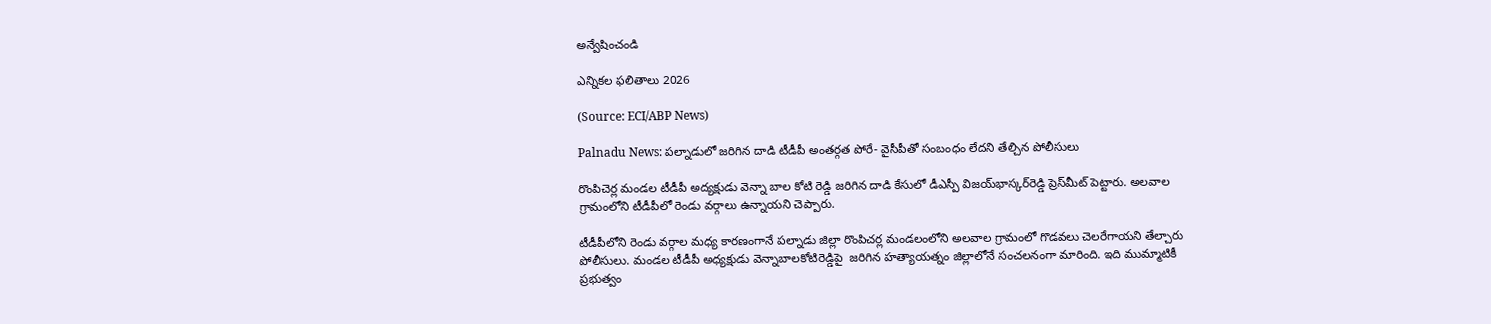అన్వేషించండి

ఎన్నికల ఫలితాలు 2026

(Source: ECI/ABP News)

Palnadu News: పల్నాడులో జరిగిన దాడి టీడీపీ అంతర్గత పోరే- వైసీపీతో సంబంధం లేదని తేల్చిన పోలీసులు

రొంపిచెర్ల మండల టీడీపీ అద్యక్షుడు వెన్నా బాల కోటి రెడ్డి జరిగిన దాడి కేసులో డీఎస్పీ విజయ్‌భాస్కర్‌రెడ్డి ప్రెస్‌మీట్‌ పెట్టారు. అలవాల గ్రామంలోని టీడీపీలో రెండు వర్గాలు ఉన్నాయని చెప్పారు.

టీడీపీలోని రెండు వర్గాల మధ్య కారణంగానే పల్నాడు జిల్లా రొంపిచర్ల మండలంలోని అలవాల గ్రామంలో గొడవలు చెలరేగాయని తేల్చారు పోలీసులు. మండల టీడీపీ అధ్యక్షుడు వెన్నాబాలకోటిరెడ్డిపై  జరిగిన హత్యాయత్నం జిల్లాలోనే సంచలనంగా మారింది. ఇది ముమ్మాటికీ ప్రభుత్వం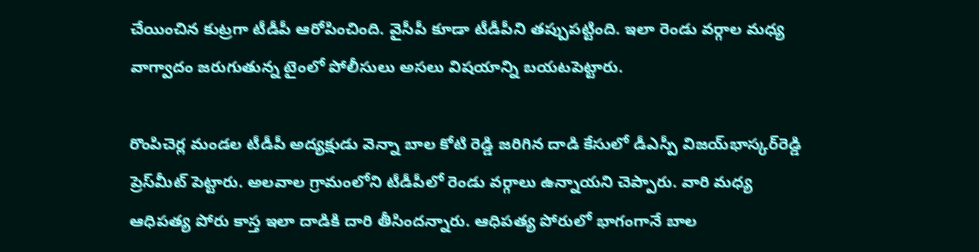చేయించిన కుట్రగా టీడీపీ ఆరోపించింది. వైసీపీ కూడా టీడీపీని తప్పుపట్టింది. ఇలా రెండు వర్గాల మధ్య వాగ్వాదం జరుగుతున్న టైంలో పోలీసులు అసలు విషయాన్ని బయటపెట్టారు.

రొంపిచెర్ల మండల టీడీపీ అద్యక్షుడు వెన్నా బాల కోటి రెడ్డి జరిగిన దాడి కేసులో డీఎస్పీ విజయ్‌భాస్కర్‌రెడ్డి ప్రెస్‌మీట్‌ పెట్టారు. అలవాల గ్రామంలోని టీడీపీలో రెండు వర్గాలు ఉన్నాయని చెప్పారు. వారి మధ్య ఆధిపత్య పోరు కాస్త ఇలా దాడికి దారి తీసిందన్నారు. ఆధిపత్య పోరులో భాగంగానే బాల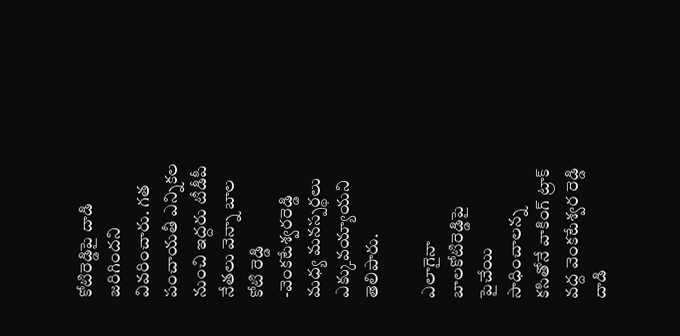కోటిరెడ్డిపై దాడి జరిగిందని వివరించారు. గత పంచాయతీ ఎన్నికల నుంచి ఇద్దరు టీడీపీ నేతలు వెన్నా బాల కోటి రెడ్డి -వెంకటేశ్వరరెడ్డి మధ్య మనస్పర్థలు ఎక్కువయ్యాయని తెలిపారు.

ఎలాగైనా బాలకోటిరెడ్డిపై పైచేయి సాధించాలన్న కసితోనే వాకింగ్ ట్రాక్ వద్ద వెంకటేశ్వర రెడ్డి దాడి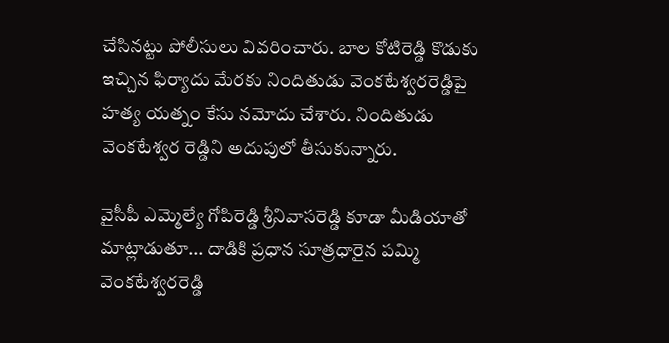చేసినట్టు పోలీసులు వివరించారు. బాల కోటిరెడ్డి కొడుకు ఇచ్చిన ఫిర్యాదు మేరకు నిందితుడు వెంకటేశ్వరరెడ్డిపై హత్య యత్నం కేసు నమోదు చేశారు. నిందితుడు వెంకటేశ్వర రెడ్డిని అదుపులో తీసుకున్నారు.

వైసీపీ ఎమ్మెల్యే గోపిరెడ్డి శ్రీనివాసరెడ్డి కూడా మీడియాతో మాట్లాడుతూ... దాడికి ప్రధాన సూత్రధారైన పమ్మి వెంకటేశ్వరరెడ్డి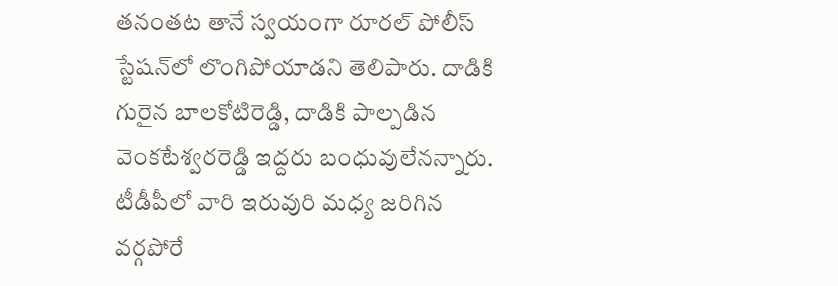తనంతట తానే స్వయంగా రూరల్ పోలీస్ స్టేషన్‌లో లొంగిపోయాడని తెలిపారు. దాడికి గురైన బాలకోటిరెడ్డి, దాడికి పాల్పడిన వెంకటేశ్వరరెడ్డి ఇద్దరు బంధువులేనన్నారు. టీడీపీలో వారి ఇరువురి మధ్య జరిగిన వర్గపోరే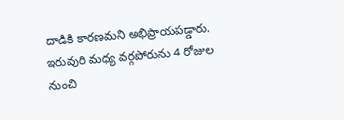దాడికి కారణమని అభిప్రాయపడ్డారు.
ఇరువురి మధ్య వర్గపోరును 4 రోజుల నుంచి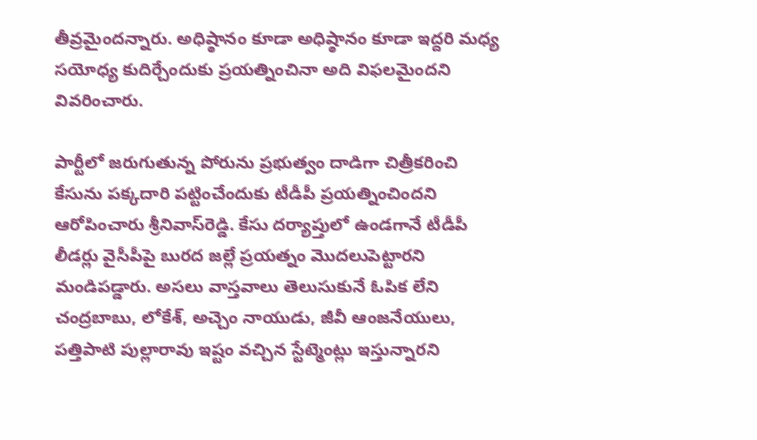తీవ్రమైందన్నారు. అధిష్ఠానం కూడా అధిష్ఠానం కూడా ఇద్దరి మధ్య సయోధ్య కుదిర్చేందుకు ప్రయత్నించినా అది విఫలమైందని వివరించారు.

పార్టీలో జరుగుతున్న పోరును ప్రభుత్వం దాడిగా చిత్రీకరించి కేసును పక్కదారి పట్టించేందుకు టీడీపీ ప్రయత్నించిందని ఆరోపించారు శ్రీనివాస్‌రెడ్డి. కేసు దర్యాప్తులో ఉండగానే టీడీపీ లీడర్లు వైసీపీపై బురద జల్లే ప్రయత్నం మొదలుపెట్టారని మండిపడ్డారు. అసలు వాస్తవాలు తెలుసుకునే ఓపిక లేని చంద్రబాబు, లోకేశ్, అచ్చెం నాయుడు, జీవీ ఆంజనేయులు, పత్తిపాటి పుల్లారావు ఇష్టం వచ్చిన స్టేట్మెంట్లు ఇస్తున్నారని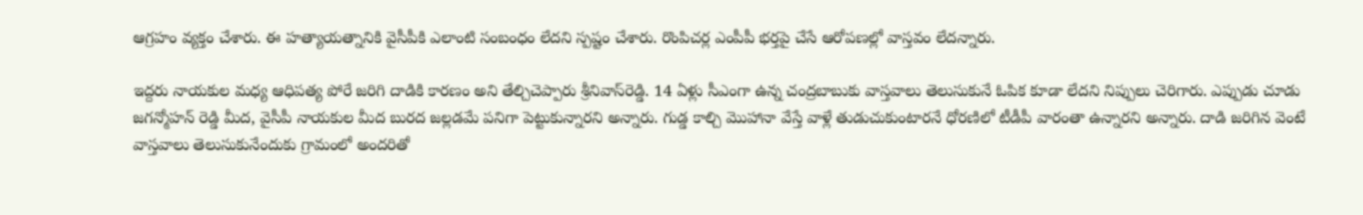ఆగ్రహం వ్యక్తం చేశారు. ఈ హత్యాయత్నానికి వైసీపీకి ఎలాంటి సంబంధం లేదని స్పష్టం చేశారు. రొంపిచర్ల ఎంపీపీ భర్తపై చేసే ఆరోపణల్లో వాస్తవం లేదన్నారు.

ఇద్దరు నాయకుల మధ్య ఆధిపత్య పోరే జరిగి దాడికి కారణం అని తేల్చిచెప్పారు శ్రీనివాస్‌రెడ్డి. 14 ఏళ్లు సీఎంగా ఉన్న చంద్రబాబుకు వాస్తవాలు తెలుసుకునే ఓపిక కూడా లేదని నిప్పులు చెరిగారు. ఎప్పుడు చూడు జగన్మోహన్ రెడ్డి మీద, వైసీపీ నాయకుల మీద బురద జల్లడమే పనిగా పెట్టుకున్నారని అన్నారు. గుడ్డ కాల్చి మొహానా వేస్తే వాళ్లే తుడుచుకుంటారనే ధోరణిలో టీడీపీ వారంతా ఉన్నారని అన్నారు. దాడి జరిగిన వెంటే వాస్తవాలు తెలుసుకునేందుకు గ్రామంలో అందరితో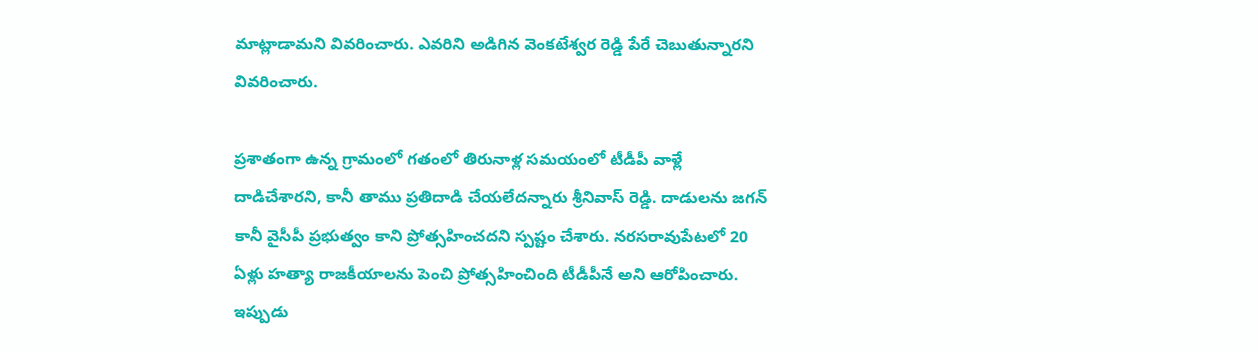మాట్లాడామని వివరించారు. ఎవరిని అడిగిన వెంకటేశ్వర రెడ్డి పేరే చెబుతున్నారని వివరించారు.

ప్రశాతంగా ఉన్న గ్రామంలో గతంలో తిరునాళ్ల సమయంలో టీడీపీ వాళ్లే దాడిచేశారని, కానీ తాము ప్రతిదాడి చేయలేదన్నారు శ్రీనివాస్ రెడ్డి. దాడులను జగన్ కానీ వైసీపీ ప్రభుత్వం కాని ప్రోత్సహించదని స్పష్టం చేశారు. నరసరావుపేటలో 20 ఏళ్లు హత్యా రాజకీయాలను పెంచి ప్రోత్సహించింది టీడీపీనే అని ఆరోపించారు. ఇప్పుడు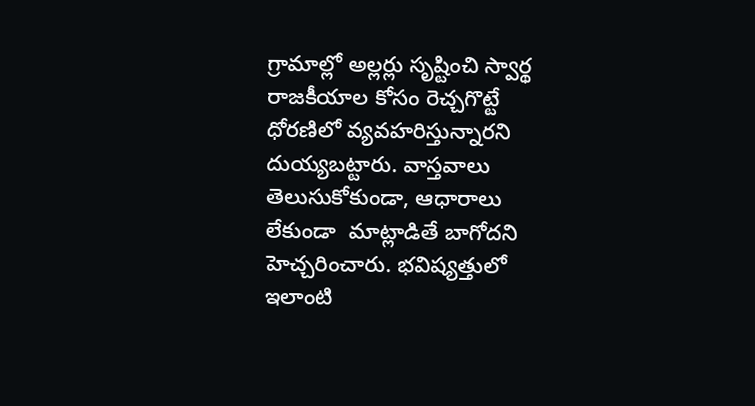గ్రామాల్లో అల్లర్లు సృష్టించి స్వార్థ రాజకీయాల కోసం రెచ్చగొట్టే  ధోరణిలో వ్యవహరిస్తున్నారని దుయ్యబట్టారు. వాస్తవాలు తెలుసుకోకుండా, ఆధారాలు లేకుండా  మాట్లాడితే బాగోదని హెచ్చరించారు. భవిష్యత్తులో ఇలాంటి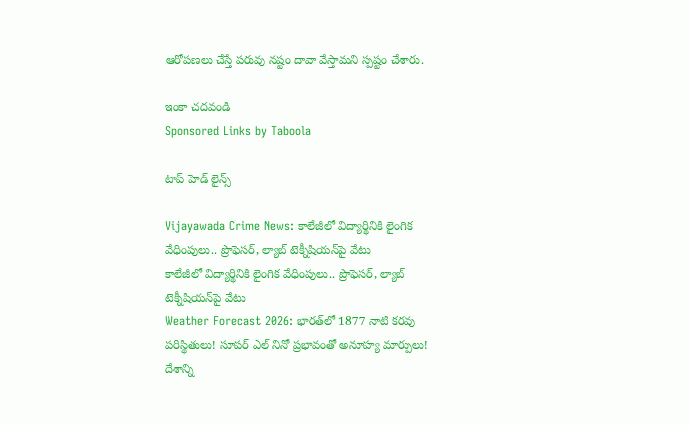ఆరోపణలు చేస్తే పరువు నష్టం దావా వేస్తామని స్పష్టం చేశారు.

ఇంకా చదవండి
Sponsored Links by Taboola

టాప్ హెడ్ లైన్స్

Vijayawada Crime News: కాలేజీలో విద్యార్థినికి లైంగిక వేధింపులు.. ప్రొఫెసర్‌, ల్యాబ్‌ టెక్నీషియన్‌పై వేటు
కాలేజీలో విద్యార్థినికి లైంగిక వేధింపులు.. ప్రొఫెసర్‌, ల్యాబ్‌ టెక్నీషియన్‌పై వేటు
Weather Forecast 2026: భారత్‌లో 1877 నాటి కరవు పరిస్థితులు! సూపర్ ఎల్ నినో ప్రభావంతో అనూహ్య మార్పులు!
దేశాన్ని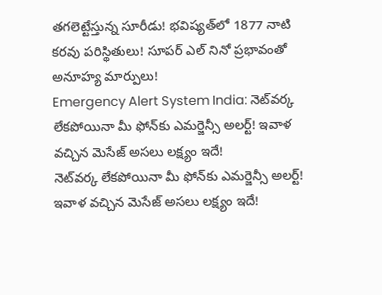తగలెట్టేస్తున్న సూరీడు! భవిష్యత్‌లో 1877 నాటి కరవు పరిస్థితులు! సూపర్ ఎల్ నినో ప్రభావంతో అనూహ్య మార్పులు!
Emergency Alert System India: నెట్‌వర్క లేకపోయినా మీ ఫోన్‌కు ఎమర్జెన్సీ అలర్ట్! ఇవాళ వచ్చిన మెసేజ్ అసలు లక్ష్యం ఇదే!
నెట్‌వర్క లేకపోయినా మీ ఫోన్‌కు ఎమర్జెన్సీ అలర్ట్! ఇవాళ వచ్చిన మెసేజ్ అసలు లక్ష్యం ఇదే!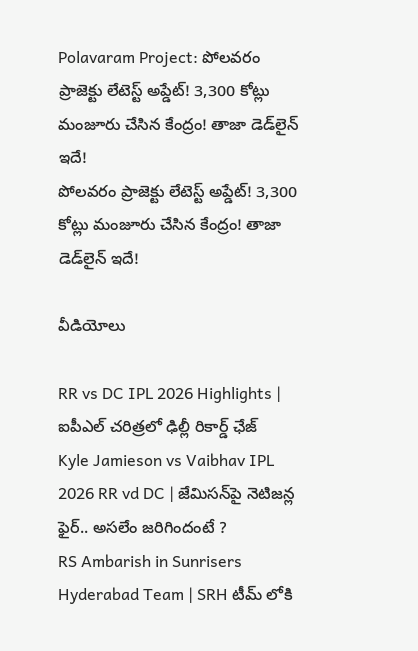Polavaram Project: పోలవరం ప్రాజెక్టు లేటెస్ట్ అప్డేట్‌! 3,300 కోట్లు మంజూరు చేసిన కేంద్రం! తాజా డెడ్‌లైన్ ఇదే!
పోలవరం ప్రాజెక్టు లేటెస్ట్ అప్డేట్‌! 3,300 కోట్లు మంజూరు చేసిన కేంద్రం! తాజా డెడ్‌లైన్ ఇదే!

వీడియోలు

RR vs DC IPL 2026 Highlights | ఐపీఎల్ చరిత్రలో ఢిల్లీ రికార్డ్ ఛేజ్
Kyle Jamieson vs Vaibhav IPL 2026 RR vd DC | జేమిసన్‌పై నెటిజన్ల ఫైర్.. అసలేం జరిగిందంటే ?
RS Ambarish in Sunrisers Hyderabad Team | SRH టీమ్ లోకి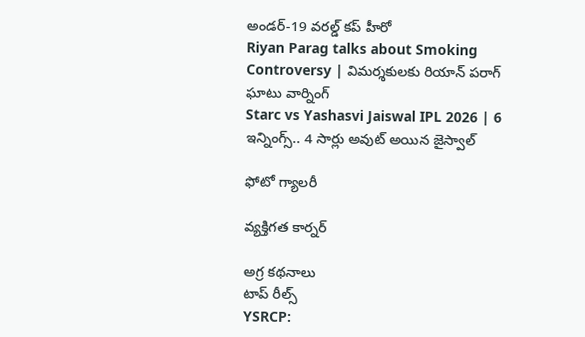అండర్-19 వరల్డ్ కప్ హీరో
Riyan Parag talks about Smoking Controversy | విమర్శకులకు రియాన్ పరాగ్ ఘాటు వార్నింగ్
Starc vs Yashasvi Jaiswal IPL 2026 | 6 ఇన్నింగ్స్.. 4 సార్లు అవుట్ అయిన జైస్వాల్

ఫోటో గ్యాలరీ

వ్యక్తిగత కార్నర్

అగ్ర కథనాలు
టాప్ రీల్స్
YSRCP: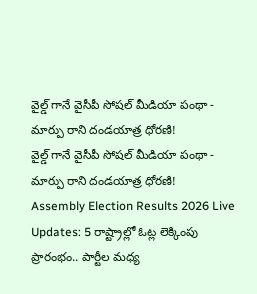వైల్డ్ గానే వైసీపీ సోషల్ మీడియా పంథా - మార్పు రాని దండయాత్ర ధోరణి!
వైల్డ్ గానే వైసీపీ సోషల్ మీడియా పంథా - మార్పు రాని దండయాత్ర ధోరణి!
Assembly Election Results 2026 Live Updates: 5 రాష్ట్రాల్లో ఓట్ల లెక్కింపు ప్రారంభం.. పార్టీల మధ్య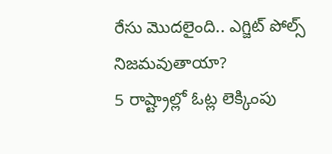రేసు మొదలైంది.. ఎగ్జిట్ పోల్స్ నిజమవుతాయా?
5 రాష్ట్రాల్లో ఓట్ల లెక్కింపు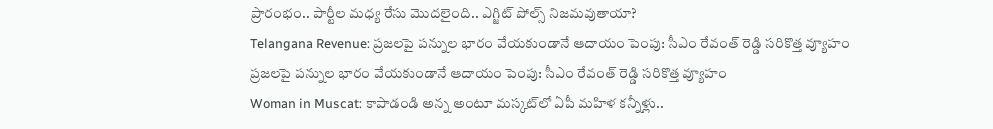ప్రారంభం.. పార్టీల మధ్య రేసు మొదలైంది.. ఎగ్జిట్ పోల్స్ నిజమవుతాయా?
Telangana Revenue: ప్రజలపై పన్నుల భారం వేయకుండానే ఆదాయం పెంపు: సీఎం రేవంత్ రెడ్డి సరికొత్త వ్యూహం
ప్రజలపై పన్నుల భారం వేయకుండానే ఆదాయం పెంపు: సీఎం రేవంత్ రెడ్డి సరికొత్త వ్యూహం
Woman in Muscat: కాపాడండి అన్న అంటూ మస్కట్‌లో ఏపీ మహిళ కన్నీళ్లు..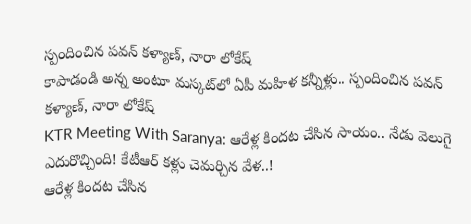స్పందించిన పవన్ కళ్యాణ్, నారా లోకేష్
కాపాడండి అన్న అంటూ మస్కట్‌లో ఏపీ మహిళ కన్నీళ్లు.. స్పందించిన పవన్ కళ్యాణ్, నారా లోకేష్
KTR Meeting With Saranya: ఆరేళ్ల కిందట చేసిన సాయం.. నేడు వెలుగై ఎదురొచ్చింది! కేటీఆర్ కళ్లు చెమర్చిన వేళ..!
ఆరేళ్ల కిందట చేసిన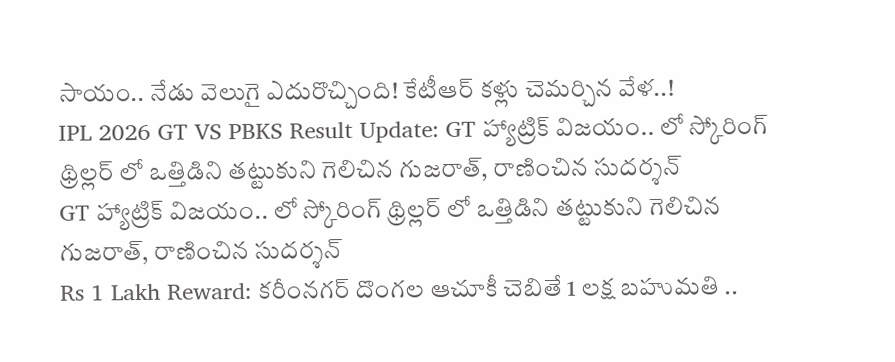సాయం.. నేడు వెలుగై ఎదురొచ్చింది! కేటీఆర్ కళ్లు చెమర్చిన వేళ..!
IPL 2026 GT VS PBKS Result Update: GT హ్యాట్రిక్ విజ‌యం.. లో స్కోరింగ్ థ్రిల్ల‌ర్ లో ఒత్తిడిని త‌ట్టుకుని గెలిచిన గుజ‌రాత్, రాణించిన సుద‌ర్శ‌న్
GT హ్యాట్రిక్ విజ‌యం.. లో స్కోరింగ్ థ్రిల్ల‌ర్ లో ఒత్తిడిని త‌ట్టుకుని గెలిచిన గుజ‌రాత్, రాణించిన సుద‌ర్శ‌న్
Rs 1 Lakh Reward: కరీంనగర్ దొంగల ఆచూకీ చెబితే 1 లక్ష బహుమతి ..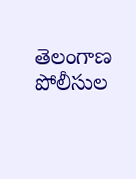తెలంగాణ పోలీసుల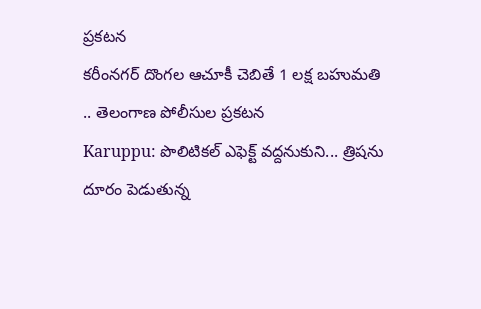ప్రకటన
కరీంనగర్ దొంగల ఆచూకీ చెబితే 1 లక్ష బహుమతి .. తెలంగాణ పోలీసుల ప్రకటన
Karuppu: పొలిటికల్ ఎఫెక్ట్ వద్దనుకుని... త్రిషను దూరం పెడుతున్న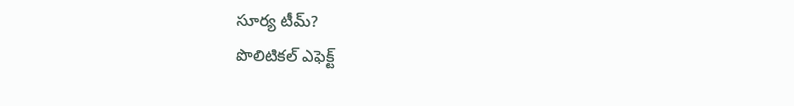సూర్య టీమ్?
పొలిటికల్ ఎఫెక్ట్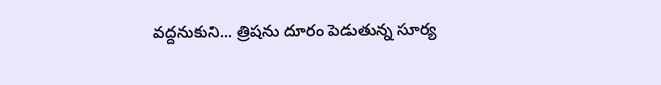వద్దనుకుని... త్రిషను దూరం పెడుతున్న సూర్య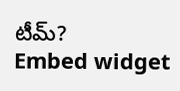టీమ్?
Embed widget